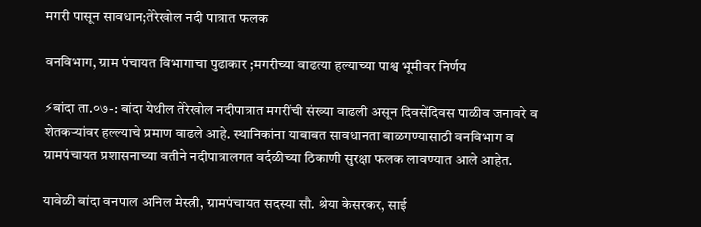मगरी पासून सावधान;तेरेखोल नदी पात्रात फलक

वनविभाग, ग्राम पंचायत विभागाचा पुढाकार ;मगरीच्या वाढत्या हल्याच्या पाश्व भूमीवर निर्णय

⚡बांदा ता.०७-: बांदा येथील तेरेखोल नदीपात्रात मगरींची संख्या वाढली असून दिवसेंदिवस पाळीव जनावरे व शेतकऱ्यांवर हल्ल्याचे प्रमाण वाढले आहे. स्थानिकांना याबाबत सावधानता बाळगण्यासाठी वनविभाग व ग्रामपंचायत प्रशासनाच्या वतीने नदीपात्रालगत वर्दळीच्या ठिकाणी सुरक्षा फलक लावण्यात आले आहेत.

यावेळी बांदा वनपाल अनिल मेस्त्री, ग्रामपंचायत सदस्या सौ. श्रेया केसरकर, साई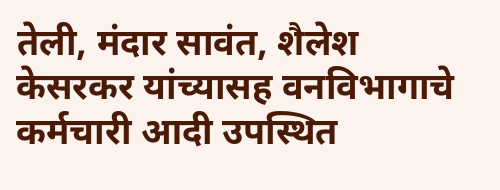तेली, मंदार सावंत, शैलेश केसरकर यांच्यासह वनविभागाचे कर्मचारी आदी उपस्थित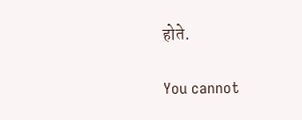होते.

You cannot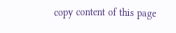copy content of this page